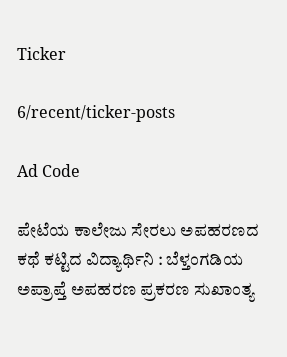Ticker

6/recent/ticker-posts

Ad Code

ಪೇಟೆಯ ಕಾಲೇಜು ಸೇರಲು ಅಪಹರಣದ ಕಥೆ ಕಟ್ಟಿದ ವಿದ್ಯಾರ್ಥಿನಿ : ಬೆಳ್ತಂಗಡಿಯ ಅಪ್ರಾಪ್ತೆ ಅಪಹರಣ ಪ್ರಕರಣ ಸುಖಾಂತ್ಯ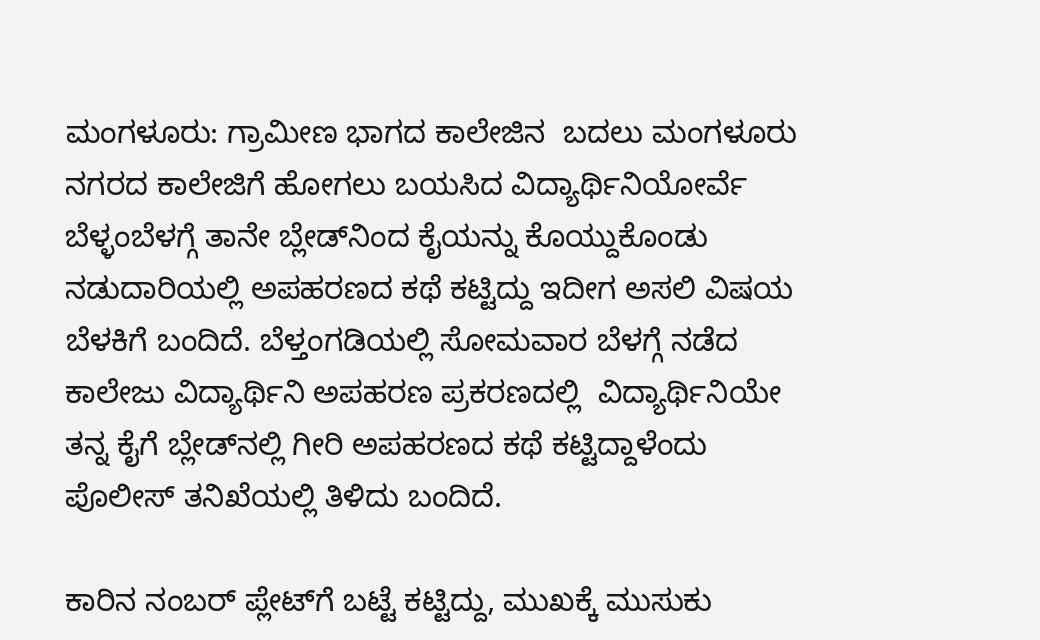ಮಂಗಳೂರು: ಗ್ರಾಮೀಣ ಭಾಗದ ಕಾಲೇಜಿನ  ಬದಲು ಮಂಗಳೂರು ನಗರದ ಕಾಲೇಜಿಗೆ ಹೋಗಲು ಬಯಸಿದ ವಿದ್ಯಾರ್ಥಿನಿಯೋರ್ವೆ ಬೆಳ್ಳಂಬೆಳಗ್ಗೆ ತಾನೇ ಬ್ಲೇಡ್‌ನಿಂದ ಕೈಯನ್ನು ಕೊಯ್ದುಕೊಂಡು ನಡುದಾರಿಯಲ್ಲಿ ಅಪಹರಣದ ಕಥೆ ಕಟ್ಟಿದ್ದು ಇದೀಗ ಅಸಲಿ ವಿಷಯ ಬೆಳಕಿಗೆ ಬಂದಿದೆ. ಬೆಳ್ತಂಗಡಿಯಲ್ಲಿ ಸೋಮವಾರ ಬೆಳಗ್ಗೆ ನಡೆದ ಕಾಲೇಜು ವಿದ್ಯಾರ್ಥಿನಿ ಅಪಹರಣ ಪ್ರಕರಣದಲ್ಲಿ  ವಿದ್ಯಾರ್ಥಿನಿಯೇ ತನ್ನ ಕೈಗೆ ಬ್ಲೇಡ್‌ನಲ್ಲಿ ಗೀರಿ ಅಪಹರಣದ ಕಥೆ ಕಟ್ಟಿದ್ದಾಳೆಂದು ಪೊಲೀಸ್‌ ತನಿಖೆಯಲ್ಲಿ ತಿಳಿದು ಬಂದಿದೆ.

ಕಾರಿನ ನಂಬರ್‌ ಪ್ಲೇಟ್‌ಗೆ ಬಟ್ಟೆ ಕಟ್ಟಿದ್ದು, ಮುಖಕ್ಕೆ ಮುಸುಕು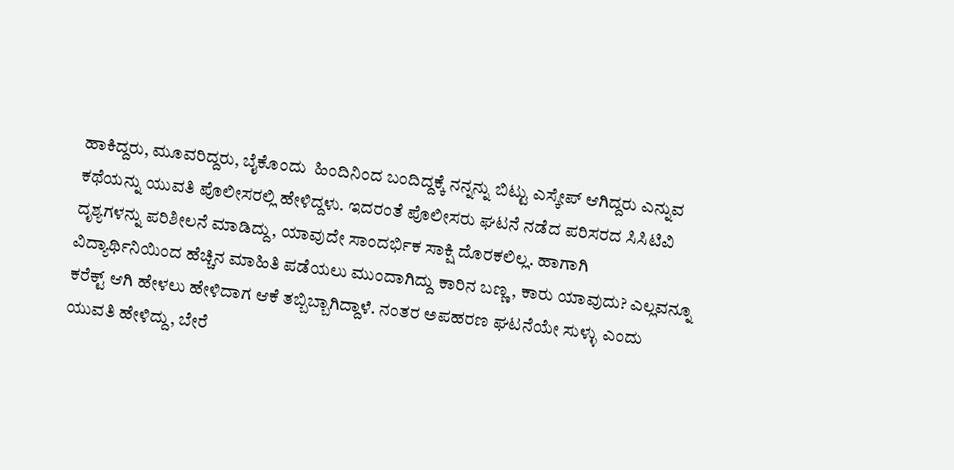ಹಾಕಿದ್ದರು, ಮೂವರಿದ್ದರು, ಬೈಕೊಂದು  ಹಿಂದಿನಿಂದ ಬಂದಿದ್ದಕ್ಕೆ ನನ್ನನ್ನು ಬಿಟ್ಟು ಎಸ್ಕೇಪ್‌ ಆಗಿದ್ದರು ಎನ್ನುವ ಕಥೆಯನ್ನು ಯುವತಿ ಪೊಲೀಸರಲ್ಲಿ ಹೇಳಿದ್ದಳು. ಇದರಂತೆ ಪೊಲೀಸರು ಘಟನೆ ನಡೆದ ಪರಿಸರದ ಸಿಸಿಟಿವಿ ದೃಶ್ಯಗಳನ್ನು ಪರಿಶೀಲನೆ ಮಾಡಿದ್ದು, ಯಾವುದೇ ಸಾಂದರ್ಭಿಕ ಸಾಕ್ಷಿ ದೊರಕಲಿಲ್ಲ. ಹಾಗಾಗಿ ವಿದ್ಯಾರ್ಥಿನಿಯಿಂದ ಹೆಚ್ಚಿನ ಮಾಹಿತಿ ಪಡೆಯಲು ಮುಂದಾಗಿದ್ದು ಕಾರಿನ ಬಣ್ಣ, ಕಾರು ಯಾವುದು? ಎಲ್ಲವನ್ನೂ ಕರೆಕ್ಟ್‌ ಆಗಿ ಹೇಳಲು ಹೇಳಿದಾಗ ಆಕೆ ತಬ್ಬಿಬ್ಬಾಗಿದ್ದಾಳೆ. ನಂತರ ಅಪಹರಣ ಘಟನೆಯೇ ಸುಳ್ಳು ಎಂದು ಯುವತಿ ಹೇಳಿದ್ದು, ಬೇರೆ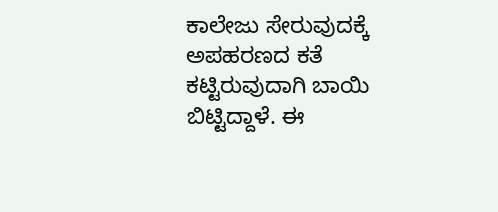ಕಾಲೇಜು ಸೇರುವುದಕ್ಕೆ ಅಪಹರಣದ ಕತೆ ಕಟ್ಟಿರುವುದಾಗಿ ಬಾಯಿ ಬಿಟ್ಟಿದ್ದಾಳೆ. ಈ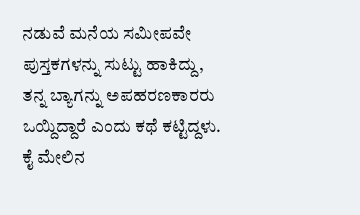ನಡುವೆ ಮನೆಯ ಸಮೀಪವೇ ಪುಸ್ತಕಗಳನ್ನು ಸುಟ್ಟು ಹಾಕಿದ್ದು, ತನ್ನ ಬ್ಯಾಗನ್ನು ಅಪಹರಣಕಾರರು ಒಯ್ದಿದ್ದಾರೆ ಎಂದು ಕಥೆ ಕಟ್ಟಿದ್ದಳು. ಕೈ ಮೇಲಿನ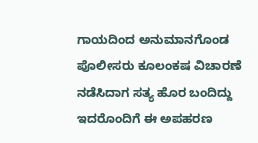ಗಾಯದಿಂದ ಅನುಮಾನಗೊಂಡ ಪೊಲೀಸರು ಕೂಲಂಕಷ ವಿಚಾರಣೆ ನಡೆಸಿದಾಗ ಸತ್ಯ ಹೊರ ಬಂದಿದ್ದು ಇದರೊಂದಿಗೆ ಈ ಅಪಹರಣ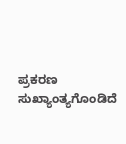ಪ್ರಕರಣ ಸುಖ್ಯಾಂತ್ಯಗೊಂಡಿದೆ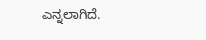ಎನ್ನಲಾಗಿದೆ.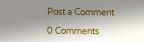Post a Comment

0 Comments